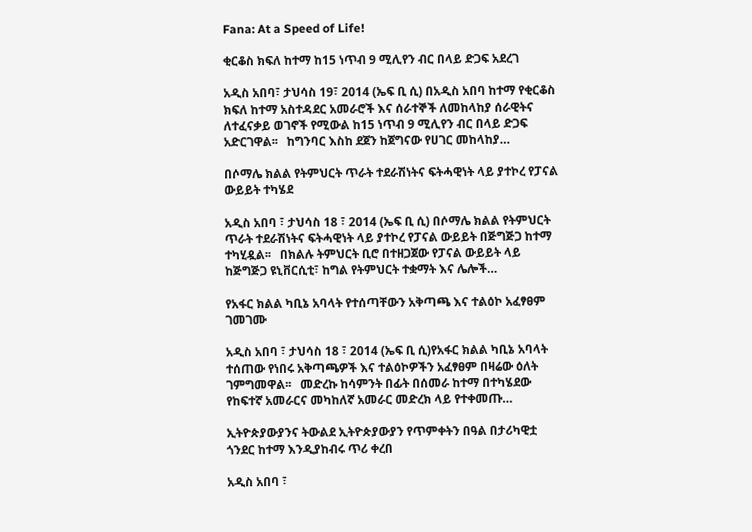Fana: At a Speed of Life!

ቂርቆስ ክፍለ ከተማ ከ15 ነጥብ 9 ሚሊየን ብር በላይ ድጋፍ አደረገ

አዲስ አበባ፣ ታህሳስ 19፣ 2014 (ኤፍ ቢ ሲ) በአዲስ አበባ ከተማ የቂርቆስ ክፍለ ከተማ አስተዳደር አመራሮች እና ሰራተኞች ለመከላከያ ሰራዊትና ለተፈናቃይ ወገኖች የሚውል ከ15 ነጥብ 9 ሚሊየን ብር በላይ ድጋፍ አድርገዋል፡፡   ከግንባር እስከ ደጀን ከጀግናው የሀገር መከላከያ…

በሶማሌ ክልል የትምህርት ጥራት ተደራሽነትና ፍትሓዊነት ላይ ያተኮረ የፓናል ውይይት ተካሄደ

አዲስ አበባ ፣ ታህሳስ 18 ፣ 2014 (ኤፍ ቢ ሲ) በሶማሌ ክልል የትምህርት ጥራት ተደራሽነትና ፍትሓዊነት ላይ ያተኮረ የፓናል ውይይት በጅግጅጋ ከተማ ተካሂዷል፡፡   በክልሉ ትምህርት ቢሮ በተዘጋጀው የፓናል ውይይት ላይ ከጅግጅጋ ዩኒቨርሲቲ፣ ከግል የትምህርት ተቋማት እና ሌሎች…

የአፋር ክልል ካቢኔ አባላት የተሰጣቸውን አቅጣጫ እና ተልዕኮ አፈፃፀም ገመገሙ

አዲስ አበባ ፣ ታህሳስ 18 ፣ 2014 (ኤፍ ቢ ሲ)የአፋር ክልል ካቢኔ አባላት ተሰጠው የነበሩ አቅጣጫዎች እና ተልዕኮዎችን አፈፃፀም በዛሬው ዕለት ገምግመዋል፡፡   መድረኩ ከሳምንት በፊት በሰመራ ከተማ በተካሄደው የከፍተኛ አመራርና መካከለኛ አመራር መድረክ ላይ የተቀመጡ…

ኢትዮጵያውያንና ትውልደ ኢትዮጵያውያን የጥምቀትን በዓል በታሪካዊቷ ጎንደር ከተማ እንዲያከብሩ ጥሪ ቀረበ

አዲስ አበባ ፣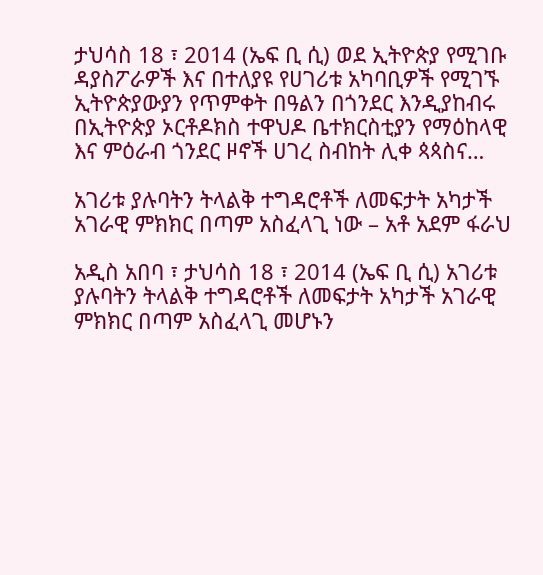ታህሳስ 18 ፣ 2014 (ኤፍ ቢ ሲ) ወደ ኢትዮጵያ የሚገቡ ዳያስፖራዎች እና በተለያዩ የሀገሪቱ አካባቢዎች የሚገኙ ኢትዮጵያውያን የጥምቀት በዓልን በጎንደር እንዲያከብሩ በኢትዮጵያ ኦርቶዶክስ ተዋህዶ ቤተክርስቲያን የማዕከላዊ እና ምዕራብ ጎንደር ዞኖች ሀገረ ስብከት ሊቀ ጳጳስና…

አገሪቱ ያሉባትን ትላልቅ ተግዳሮቶች ለመፍታት አካታች አገራዊ ምክክር በጣም አስፈላጊ ነው – አቶ አደም ፋራህ

አዲስ አበባ ፣ ታህሳስ 18 ፣ 2014 (ኤፍ ቢ ሲ) አገሪቱ ያሉባትን ትላልቅ ተግዳሮቶች ለመፍታት አካታች አገራዊ ምክክር በጣም አስፈላጊ መሆኑን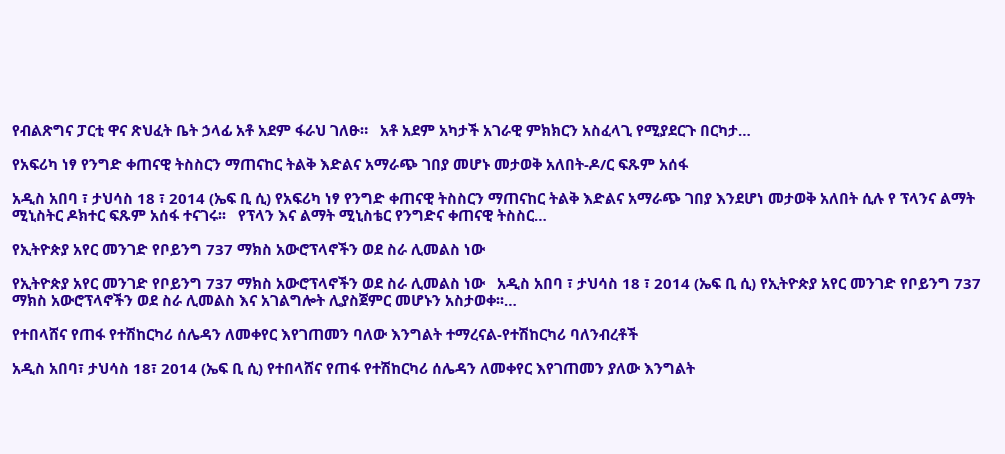የብልጽግና ፓርቲ ዋና ጽህፈት ቤት ኃላፊ አቶ አደም ፋራህ ገለፁ።   አቶ አደም አካታች አገራዊ ምክክርን አስፈላጊ የሚያደርጉ በርካታ…

የአፍሪካ ነፃ የንግድ ቀጠናዊ ትስስርን ማጠናከር ትልቅ እድልና አማራጭ ገበያ መሆኑ መታወቅ አለበት-ዶ/ር ፍጹም አሰፋ

አዲስ አበባ ፣ ታህሳስ 18 ፣ 2014 (ኤፍ ቢ ሲ) የአፍሪካ ነፃ የንግድ ቀጠናዊ ትስስርን ማጠናከር ትልቅ እድልና አማራጭ ገበያ እንደሆነ መታወቅ አለበት ሲሉ የ ፕላንና ልማት ሚኒስትር ዶክተር ፍጹም አሰፋ ተናገሩ፡፡   የፕላን እና ልማት ሚኒስቴር የንግድና ቀጠናዊ ትስስር…

የኢትዮጵያ አየር መንገድ የቦይንግ 737 ማክስ አውሮፕላኖችን ወደ ስራ ሊመልስ ነው

የኢትዮጵያ አየር መንገድ የቦይንግ 737 ማክስ አውሮፕላኖችን ወደ ስራ ሊመልስ ነው   አዲስ አበባ ፣ ታህሳስ 18 ፣ 2014 (ኤፍ ቢ ሲ) የኢትዮጵያ አየር መንገድ የቦይንግ 737 ማክስ አውሮፕላኖችን ወደ ስራ ሊመልስ እና አገልግሎት ሊያስጀምር መሆኑን አስታወቀ፡፡…

የተበላሸና የጠፋ የተሽከርካሪ ሰሌዳን ለመቀየር እየገጠመን ባለው እንግልት ተማረናል-የተሽከርካሪ ባለንብረቶች

አዲስ አበባ፣ ታህሳስ 18፣ 2014 (ኤፍ ቢ ሲ) የተበላሸና የጠፋ የተሽከርካሪ ሰሌዳን ለመቀየር እየገጠመን ያለው እንግልት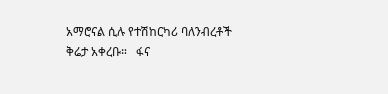አማሮናል ሲሉ የተሽከርካሪ ባለንብረቶች ቅሬታ አቀረቡ።   ፋና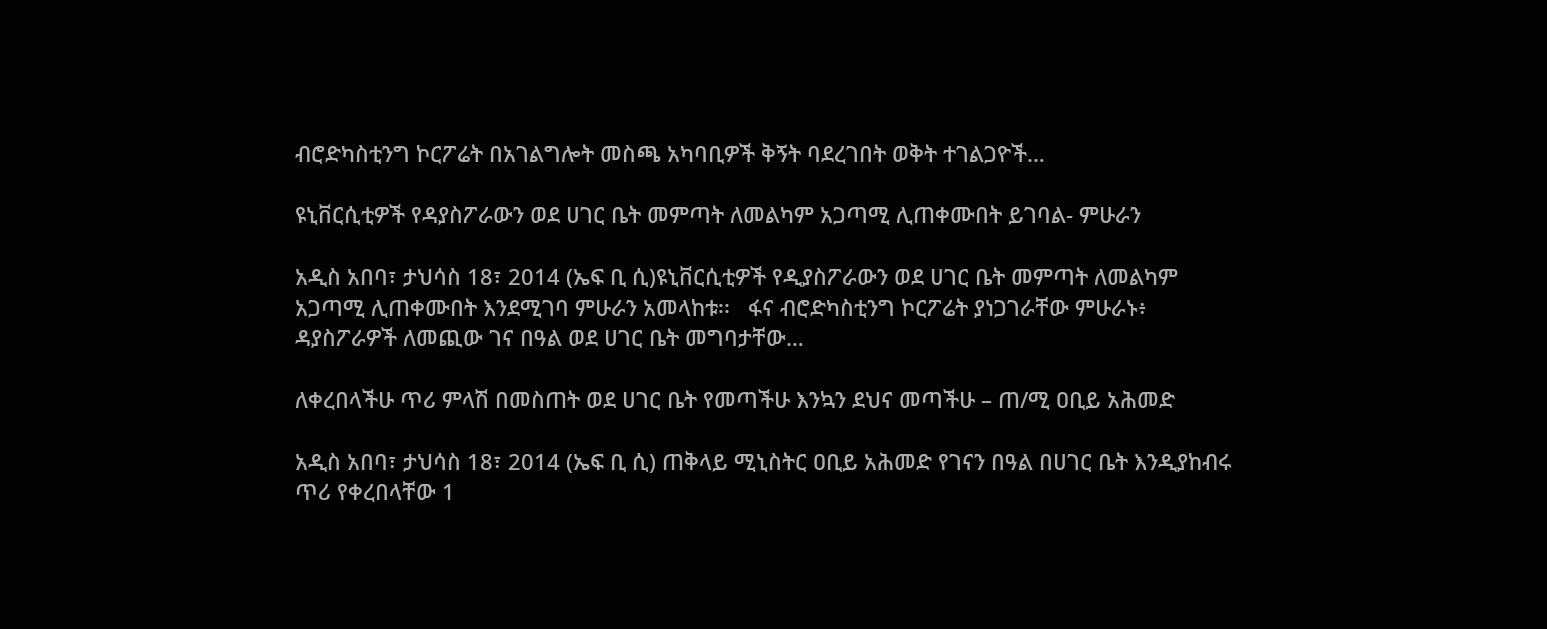ብሮድካስቲንግ ኮርፖሬት በአገልግሎት መስጫ አካባቢዎች ቅኝት ባደረገበት ወቅት ተገልጋዮች…

ዩኒቨርሲቲዎች የዳያስፖራውን ወደ ሀገር ቤት መምጣት ለመልካም አጋጣሚ ሊጠቀሙበት ይገባል- ምሁራን

አዲስ አበባ፣ ታህሳስ 18፣ 2014 (ኤፍ ቢ ሲ)ዩኒቨርሲቲዎች የዲያስፖራውን ወደ ሀገር ቤት መምጣት ለመልካም አጋጣሚ ሊጠቀሙበት እንደሚገባ ምሁራን አመላከቱ፡፡   ፋና ብሮድካስቲንግ ኮርፖሬት ያነጋገራቸው ምሁራኑ፥ ዳያስፖራዎች ለመጪው ገና በዓል ወደ ሀገር ቤት መግባታቸው…

ለቀረበላችሁ ጥሪ ምላሽ በመስጠት ወደ ሀገር ቤት የመጣችሁ እንኳን ደህና መጣችሁ – ጠ/ሚ ዐቢይ አሕመድ

አዲስ አበባ፣ ታህሳስ 18፣ 2014 (ኤፍ ቢ ሲ) ጠቅላይ ሚኒስትር ዐቢይ አሕመድ የገናን በዓል በሀገር ቤት እንዲያከብሩ ጥሪ የቀረበላቸው 1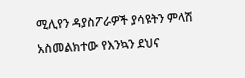ሚሊየን ዳያስፖራዎች ያሳዩትን ምላሽ አስመልክተው የእንኳን ደህና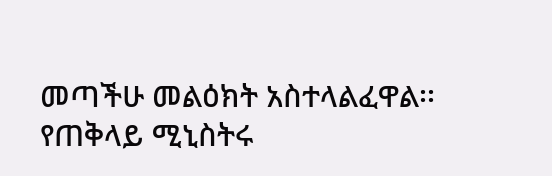መጣችሁ መልዕክት አስተላልፈዋል፡፡ የጠቅላይ ሚኒስትሩ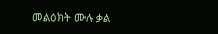መልዕክት ሙሉ ቃል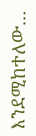እንደሚከተለው…